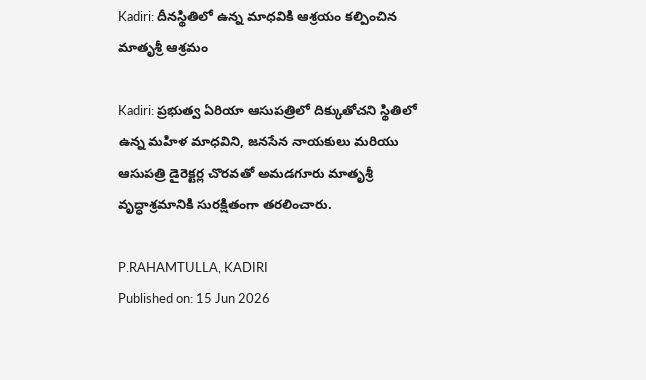Kadiri: దీనస్థితిలో ఉన్న మాధవికి ఆశ్రయం కల్పించిన మాతృశ్రీ ఆశ్రమం

Kadiri: ప్రభుత్వ ఏరియా ఆసుపత్రిలో దిక్కుతోచని స్థితిలో ఉన్న మహిళ మాధవిని, జనసేన నాయకులు మరియు ఆసుపత్రి డైరెక్టర్ల చొరవతో అమడగూరు మాతృశ్రీ వృద్ధాశ్రమానికి సురక్షితంగా తరలించారు.

P.RAHAMTULLA, KADIRI
Published on: 15 Jun 2026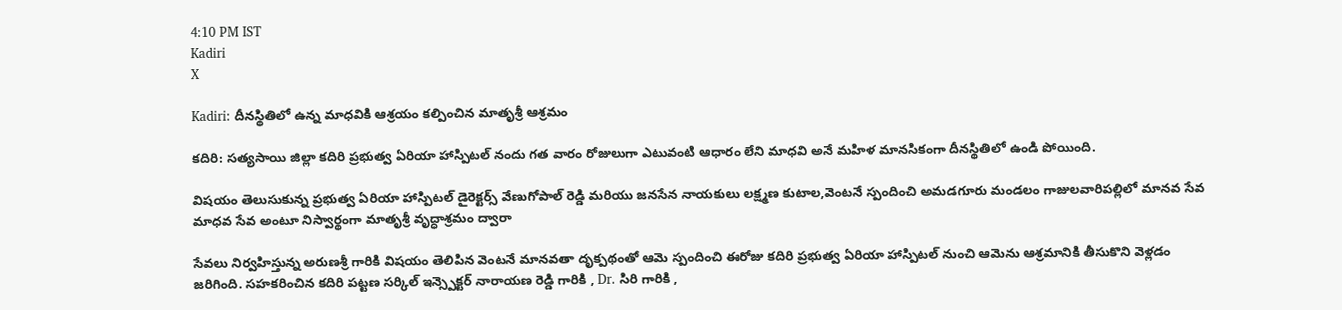4:10 PM IST
Kadiri
X

Kadiri: దీనస్థితిలో ఉన్న మాధవికి ఆశ్రయం కల్పించిన మాతృశ్రీ ఆశ్రమం

కదిరి: సత్యసాయి జిల్లా కదిరి ప్రభుత్వ ఏరియా హాస్పిటల్ నందు గత వారం రోజులుగా ఎటువంటి ఆధారం లేని మాధవి అనే మహిళ మానసికంగా దీనస్థితిలో ఉండి పోయింది.

విషయం తెలుసుకున్న ప్రభుత్వ ఏరియా హాస్పిటల్ డైరెక్టర్స్ వేణుగోపాల్ రెడ్డి మరియు జనసేన నాయకులు లక్ష్మణ కుటాల,వెంటనే స్పందించి అమడగూరు మండలం గాజులవారిపల్లిలో మానవ సేవ మాధవ సేవ అంటూ నిస్వార్థంగా మాతృశ్రీ వృద్ధాశ్రమం ద్వారా

సేవలు నిర్వహిస్తున్న అరుణశ్రీ గారికి విషయం తెలిపిన వెంటనే మానవతా దృక్పథంతో ఆమె స్పందించి ఈరోజు కదిరి ప్రభుత్వ ఏరియా హాస్పిటల్ నుంచి ఆమెను ఆశ్రమానికి తీసుకొని వెళ్లడం జరిగింది. సహకరించిన కదిరి పట్టణ సర్కిల్ ఇన్స్పెక్టర్ నారాయణ రెడ్డి గారికి , Dr. సిరి గారికి ,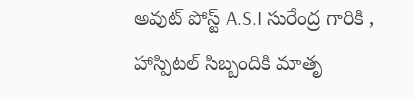అవుట్ పోస్ట్ A.S.I సురేంద్ర గారికి , హాస్పిటల్ సిబ్బందికి మాతృ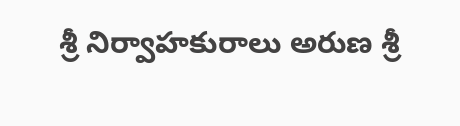శ్రీ నిర్వాహకురాలు అరుణ శ్రీ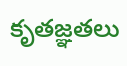కృతజ్ఞతలు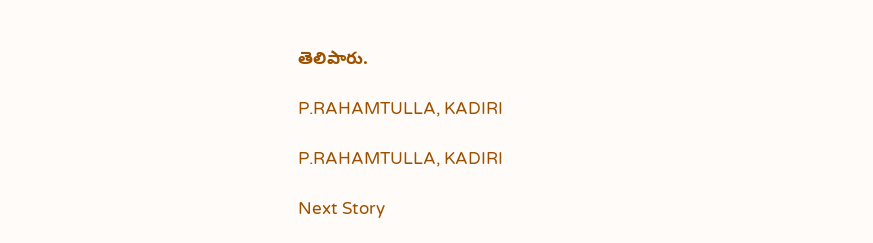తెలిపారు.

P.RAHAMTULLA, KADIRI

P.RAHAMTULLA, KADIRI

Next Story